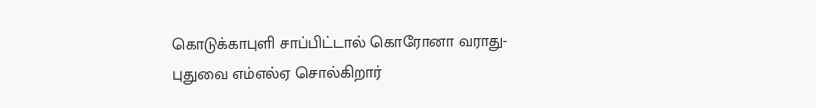கொடுக்காபுளி சாப்பிட்டால் கொரோனா வராது- புதுவை எம்எல்ஏ சொல்கிறார்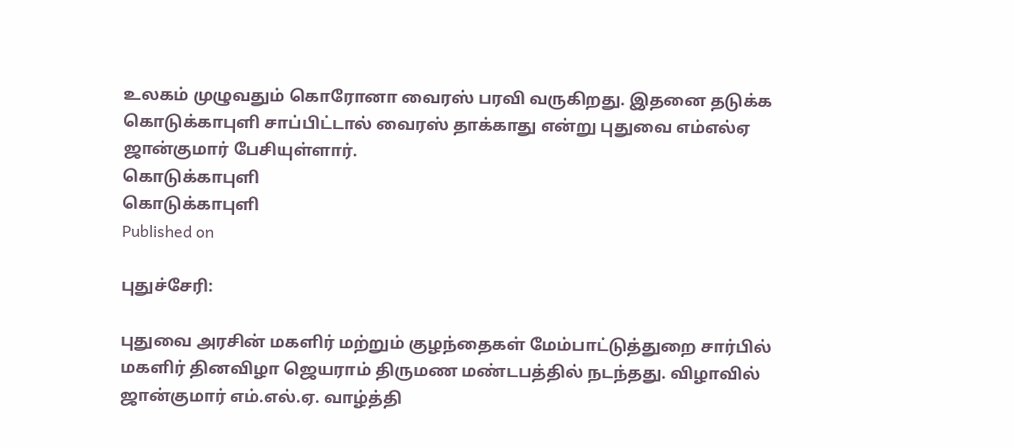உலகம் முழுவதும் கொரோனா வைரஸ் பரவி வருகிறது. இதனை தடுக்க கொடுக்காபுளி சாப்பிட்டால் வைரஸ் தாக்காது என்று புதுவை எம்எல்ஏ ஜான்குமார் பேசியுள்ளார்.
கொடுக்காபுளி
கொடுக்காபுளி
Published on

புதுச்சேரி:

புதுவை அரசின் மகளிர் மற்றும் குழந்தைகள் மேம்பாட்டுத்துறை சார்பில் மகளிர் தினவிழா ஜெயராம் திருமண மண்டபத்தில் நடந்தது. விழாவில் ஜான்குமார் எம்.எல்.ஏ. வாழ்த்தி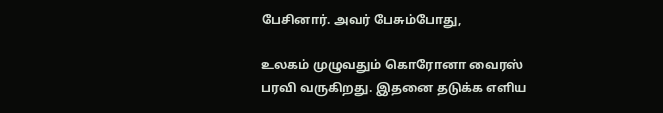பேசினார். அவர் பேசும்போது,

உலகம் முழுவதும் கொரோனா வைரஸ் பரவி வருகிறது. இதனை தடுக்க எளிய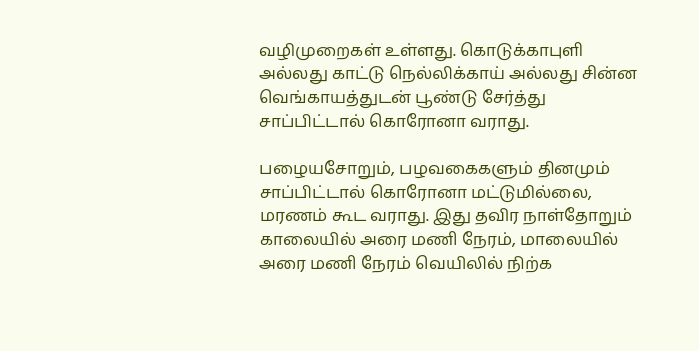வழிமுறைகள் உள்ளது. கொடுக்காபுளி அல்லது காட்டு நெல்லிக்காய் அல்லது சின்ன வெங்காயத்துடன் பூண்டு சேர்த்து சாப்பிட்டால் கொரோனா வராது.

பழையசோறும், பழவகைகளும் தினமும் சாப்பிட்டால் கொரோனா மட்டுமில்லை, மரணம் கூட வராது. இது தவிர நாள்தோறும் காலையில் அரை மணி நேரம், மாலையில் அரை மணி நேரம் வெயிலில் நிற்க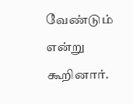வேண்டும் என்று கூறினார்.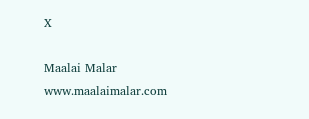X

Maalai Malar
www.maalaimalar.com